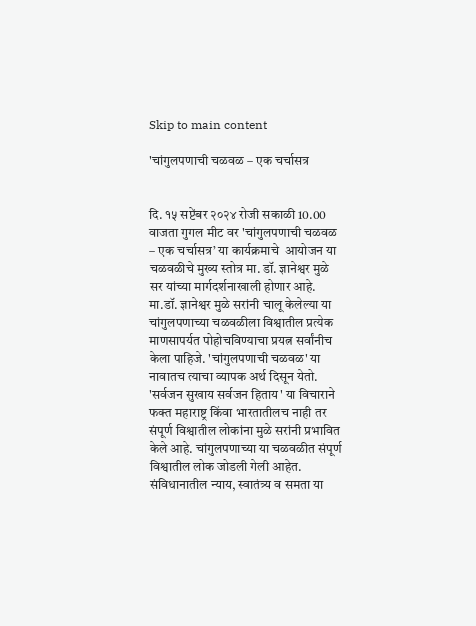Skip to main content

'चांगुलपणाची चळवळ – एक चर्चासत्र


दि. १५ सप्टेंबर २०२४ रोजी सकाळी 10.00 वाजता गुगल मीट वर 'चांगुलपणाची चळवळ – एक चर्चासत्र’ या कार्यक्रमाचे  आयोजन या चळवळीचे मुख्य स्तोत्र मा. डॉ. ज्ञानेश्वर मुळे सर यांच्या मार्गदर्शनाखाली होणार आहे. मा.डॉ. ज्ञानेश्वर मुळे सरांनी चालू केलेल्या या चांगुलपणाच्या चळवळीला विश्वातील प्रत्येक माणसापर्यत पोहोचविण्याचा प्रयत्न सर्वांनीच केला पाहिजे. 'चांगुलपणाची चळवळ' या नावातच त्याचा व्यापक अर्थ दिसून येतो. 'सर्वजन सुखाय सर्वजन हिताय' या विचाराने फक्त महाराष्ट्र किंवा भारतातीलच नाही तर संपूर्ण विश्वातील लोकांना मुळे सरांनी प्रभावित केले आहे. चांगुलपणाच्या या चळवळीत संपूर्ण विश्वातील लोक जोडली गेली आहेत. संविधानातील न्याय, स्वातंत्र्य व समता या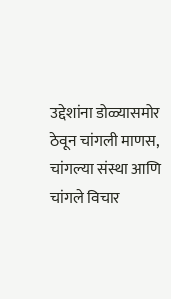उद्देशांना डोळ्यास‌मोर ठेवून चांगली माणस, चांगल्या संस्था आणि चांगले विचार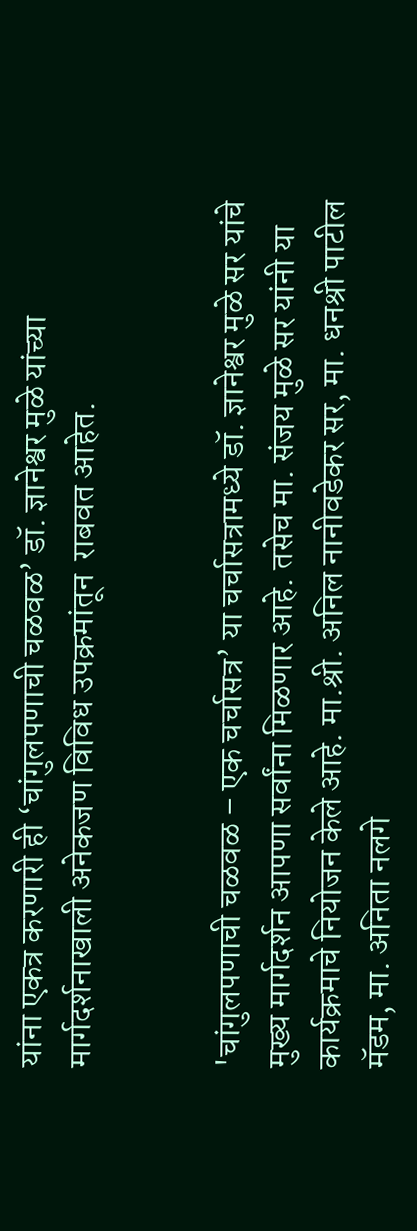यांना एकत्र करणारी ही ‘चांगुलपणाची चळवळ’ डॉ. ज्ञानेश्वर मुळे यांच्या मार्गदर्शनाखाली अनेकजण विविध उपक्रमांतून  राबवत आहेत.


'चांगुलपणाची चळवळ – एक चर्चासत्र’ या चर्चासत्रामध्ये डॉ. ज्ञानेश्वर मुळे सर यांचे मुख्य मार्गदर्शन आपणा सर्वांना मिळणार आहे. तसेच मा. संजय मुळे सर यांनी या कार्यक्रमाचे नियोजन केले आहे. मा.श्री. अनिल नानीवडेकर सर, मा. धनश्री पाटील मॅडम, मा. अनिता नलगे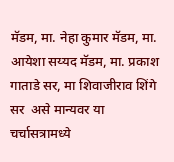मॅडम, मा. नेहा कुमार मॅडम, मा. आयेशा सय्यद मॅडम, मा. प्रकाश गाताडे सर, मा शिवाजीराव शिंगे सर  असे मान्यवर या चर्चासत्रामध्ये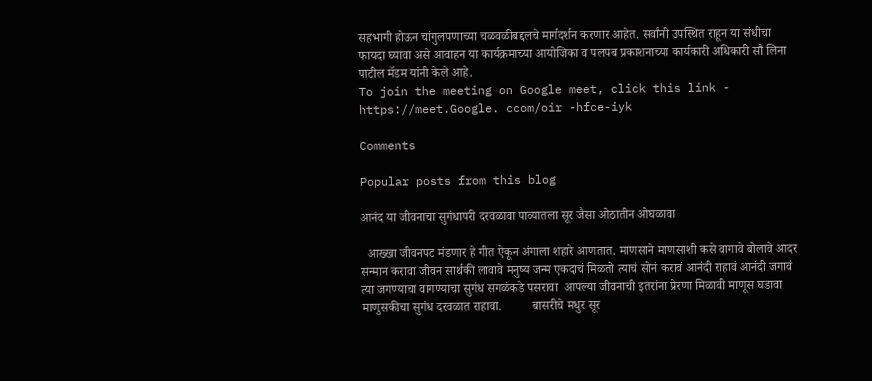सहभागी होऊन चांगुलपणाच्या चळवळीबद्दलचे मार्गदर्शन करणार आहेत. सर्वांनी उपस्थित राहून या संधीचा फायदा घ्यावा असे आवाहन या कार्यक्रमाच्या आयोजिका व पलपब प्रकाशनाच्या कार्यकारी अधिकारी सौ लिना पाटील मॅडम यांनी केले आहे.
To join the meeting on Google meet, click this link - https://meet.Google. ccom/oir -hfce-iyk

Comments

Popular posts from this blog

आनंद या जीवनाचा सुगंधापरी दरवळावा पाव्यातला सूर जैसा ओठातीन ओघळावा

  आख्खा जीवनपट मंडणार हे गीत ऐकून अंगाला शहारे आणतात. माणसाने माणसाशी कसे वागावे बोलावे आदर सन्मान करावा जीवन सार्थकी लावावे मनुष्य जन्म एकदाचं मिळतो त्याचं सोनं करावं आनंदी राहावं आनंदी जगावं त्या जगण्याचा वागण्याचा सुगंध सगळंकडे पसरावा  आपल्या जीवनाची इतरांना प्रेरणा मिळावी माणूस घडावा माणुसकीचा सुगंध दरवळात राहावा.          बासरीचे मधुर सूर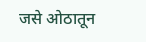जसे ओठातून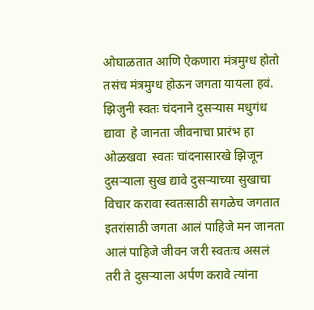ओघाळतात आणि ऐकणारा मंत्रमुग्ध होतो तसंच मंत्रमुग्ध होऊन जगता यायला हवं.  झिजुनी स्वतः चंदनाने दुसऱ्यास मधुगंध द्यावा  हे जानता जीवनाचा प्रारंभ हा ओळखवा  स्वतः चांदनासारखे झिजून दुसऱ्याला सुख द्यावे दुसऱ्याच्या सुखाचा विचार करावा स्वतःसाठी सगळेच जगतात इतरांसाठी जगता आलं पाहिजे मन जानता आलं पाहिजे जीवन जरी स्वतःच असलं तरी ते दुसऱ्याला अर्पण करावे त्यांना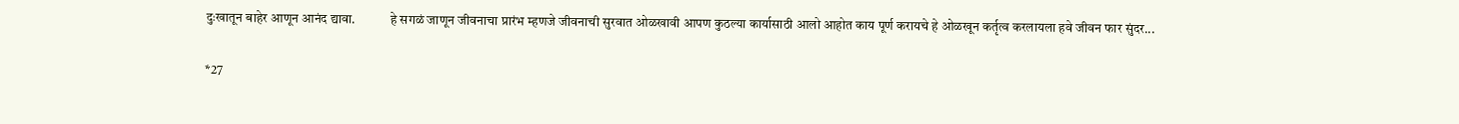दुःखातून बाहेर आणून आनंद द्यावा.             हे सगळं जाणून जीवनाचा प्रारंभ म्हणजे जीवनाची सुरवात ओळखावी आपण कुठल्या कार्यासाठी आलो आहोत काय पूर्ण करायचे हे ओळखून कर्तृत्व करलायला हवे जीवन फार सुंदर...

*27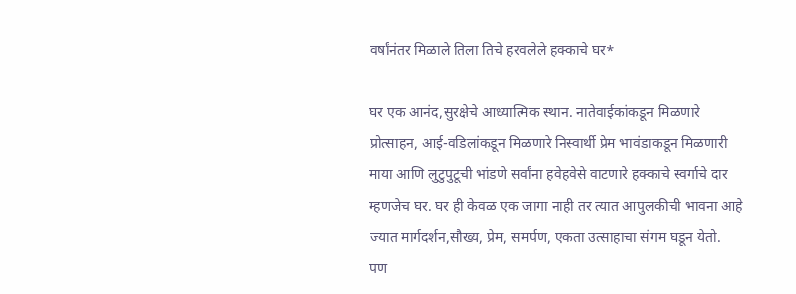वर्षांनंतर मिळाले तिला तिचे हरवलेले हक्काचे घर*

घर एक आनंद,सुरक्षेचे आध्यात्मिक स्थान. नातेवाईकांकडून मिळणारे प्रोत्साहन, आई-वडिलांकडून मिळणारे निस्वार्थी प्रेम भावंडाकडून मिळणारी माया आणि लुटुपुटूची भांडणे सर्वांना हवेहवेसे वाटणारे हक्काचे स्वर्गाचे दार म्हणजेच घर. घर ही केवळ एक जागा नाही तर त्यात आपुलकीची भावना आहे ज्यात मार्गदर्शन,सौख्य, प्रेम, समर्पण, एकता उत्साहाचा संगम घडून येतो.     पण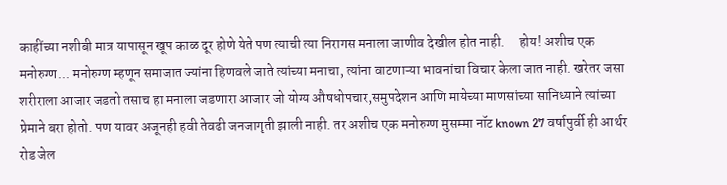काहींच्या नशीबी मात्र यापासून खूप काळ दूर होणे येते पण त्याची त्या निरागस मनाला जाणीव देखील होत नाही.     होय! अशीच एक मनोरुग्ण... मनोरुग्ण म्हणून समाजात ज्यांना हिणवले जाते त्यांच्या मनाचा, त्यांना वाटणाऱ्या भावनांचा विचार केला जात नाही. खरेतर जसा शरीराला आजार जडतो तसाच हा मनाला जडणारा आजार जो योग्य औषधोपचार,समुपदेशन आणि मायेच्या माणसांच्या सानिध्याने त्यांच्या प्रेमाने बरा होतो. पण यावर अजूनही हवी तेवढी जनजागृती झाली नाही. तर अशीच एक मनोरुग्ण मुसम्मा नॉट known 27 वर्षापुर्वी ही आर्थर रोड जेल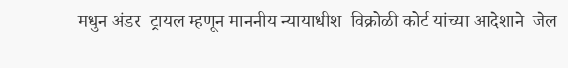मधुन अंडर  ट्रायल म्हणून माननीय न्यायाधीश  विक्रोळी कोर्ट यांच्या आदेशाने  जेल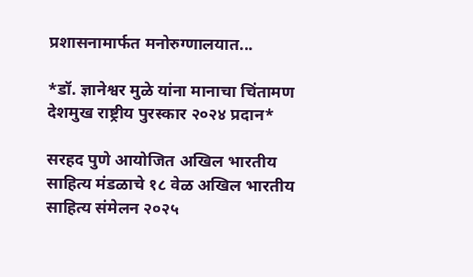प्रशासनामार्फत मनोरुग्णालयात...

*डॉ. ज्ञानेश्वर मुळे यांना मानाचा चिंतामण देशमुख राष्ट्रीय पुरस्कार २०२४ प्रदान*

सरहद पुणे आयोजित अखिल भारतीय साहित्य मंडळाचे १८ वेळ अखिल भारतीय साहित्य संमेलन २०२५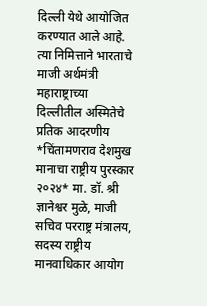दिल्ली येथे आयोजित करण्यात आले आहे. त्या निमित्ताने भारताचे माजी अर्थमंत्री महाराष्ट्राच्या दिल्लीतील अस्मितेचे प्रतिक आदरणीय *चिंतामणराव देशमुख मानाचा राष्ट्रीय पुरस्कार २०२४* मा. डॉ. श्री ज्ञानेश्वर मुळे, माजी सचिव परराष्ट्र मंत्रालय, सदस्य राष्ट्रीय मानवाधिकार आयोग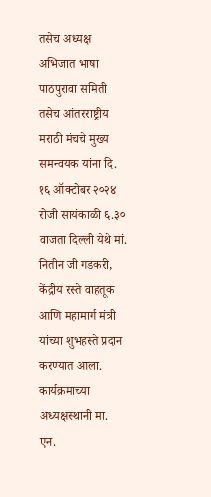तसेच अध्यक्ष अभिजात भाषा पाठपुरावा समिती तसेच आंतरराष्ट्रीय मराठी मंचचे मुख्य समन्वयक यांना दि. १६ ऑक्टोबर २०२४ रोजी सायंकाळी ६.३० वाजता दिल्ली येथे मां. नितीन जी गडकरी, केंद्रीय रस्ते वाहतूक आणि महामार्ग मंत्री यांच्या शुभहस्ते प्रदान करण्यात आला. कार्यक्रमाच्या अध्यक्षस्थानी मा. एन.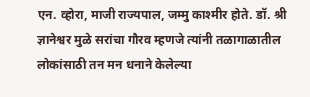एन. व्होरा, माजी राज्यपाल, जम्मु काश्मीर होते. डॉ. श्री ज्ञानेश्वर मुळे सरांचा गौरव म्हणजे त्यांनी तळागाळातील लोकांसाठी तन मन धनाने केलेल्या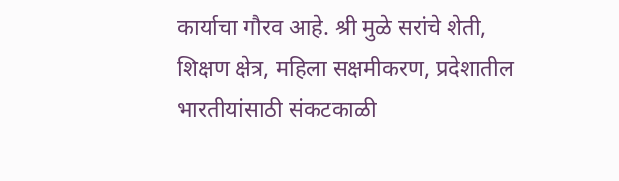कार्याचा गौरव आहे. श्री मुळे सरांचे शेती, शिक्षण क्षेत्र, महिला सक्षमीकरण, प्रदेशातील भारतीयांसाठी संकटकाळी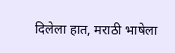दिलेला हात, मराठी भाषेला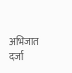अभिजात दर्जा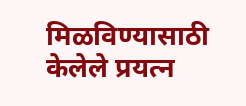मिळविण्यासाठी केलेले प्रयत्न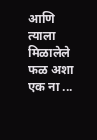आणि त्याला मिळालेले फळ अशा एक ना ...